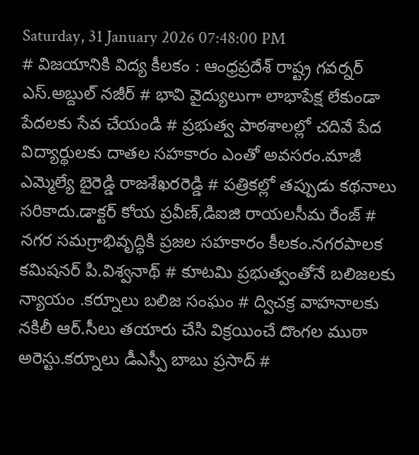Saturday, 31 January 2026 07:48:00 PM
# విజయానికి విద్య కీలకం : ఆంధ్రప్రదేశ్ రాష్ట్ర గవర్నర్ ఎస్.అబ్దుల్ నజీర్ # భావి వైద్యులుగా లాభాపేక్ష లేకుండా పేదలకు సేవ చేయండి # ప్రభుత్వ పాఠశాలల్లో చదివే పేద విద్యార్థులకు దాతల సహకారం ఎంతో అవసరం.మాజీ ఎమ్మెల్యే బైరెడ్డి రాజశేఖరరెడ్డి # పత్రికల్లో తప్పుడు కథనాలు సరికాదు.డాక్టర్ కోయ ప్రవీణ్,డిఐజి రాయలసీమ రేంజ్ # నగర సమగ్రాభివృద్ధికి ప్రజల సహకారం కీలకం.నగరపాలక కమిషనర్ పి.విశ్వనాథ్ # కూటమి ప్రభుత్వంతోనే బలిజలకు న్యాయం .కర్నూలు బలిజ సంఘం # ద్విచక్ర వాహనాలకు నకిలీ ఆర్.సీలు తయారు చేసి విక్రయించే దొంగల ముఠా అరెస్టు.కర్నూలు డీఎస్పీ బాబు ప్రసాద్ #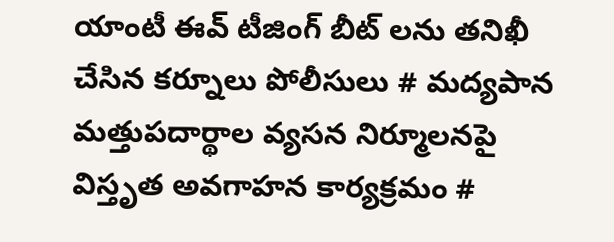యాంటీ ఈవ్ టీజింగ్ బీట్ లను తనిఖీ చేసిన కర్నూలు పోలీసులు # మద్యపాన మత్తుపదార్థాల వ్యసన నిర్మూలనపై విస్తృత అవగాహన కార్యక్రమం #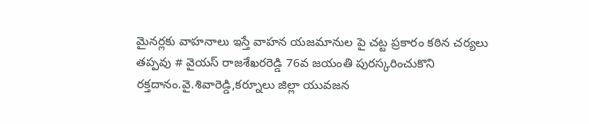మైనర్లకు వాహనాలు ఇస్తే వాహన యజమానుల పై చట్ట ప్రకారం కఠిన చర్యలు తప్పవు # వైయస్ రాజశేఖరరెడ్డి 76వ జయంతి పురస్కరించుకొని రక్తదానం.వై.శివారెడ్డి,కర్నూలు జిల్లా యువజన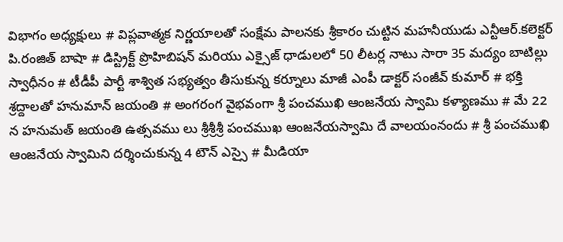విభాగం అధ్యక్షులు # విప్లవాత్మక నిర్ణయాలతో సంక్షేమ పాలనకు శ్రీకారం చుట్టిన మహనీయుడు ఎన్టీఆర్.కలెక్టర్ పి.రంజిత్ బాషా # డిస్ట్రిక్ట్ ప్రొహిబిషన్ మరియు ఎక్సైజ్ ధాడులలో 50 లీటర్ల నాటు సారా 35 మద్యం బాటిల్లు స్వాధీనం # టీడీపీ పార్టీ శాశ్విత సభ్యత్వం తీసుకున్న కర్నూలు మాజీ ఎంపీ డాక్టర్ సంజీవ్ కుమార్ # భక్తి శ్రద్దాలతో హనుమాన్ జయంతి # అంగరంగ వైభవంగా శ్రీ పంచముఖి ఆంజనేయ స్వామి కళ్యాణము # మే 22 న హనుమత్ జయంతి ఉత్సవము లు శ్రీశ్రీశ్రీ పంచముఖ ఆంజనేయస్వామి దే వాలయంనందు # శ్రీ పంచముఖి ఆంజనేయ స్వామిని దర్శించుకున్న 4 టౌన్ ఎస్సై # మీడియా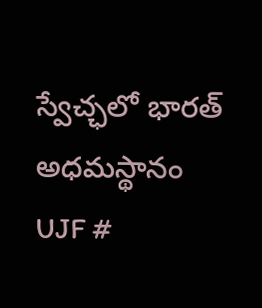స్వేచ్ఛలో భారత్ అధమస్థానం UJF #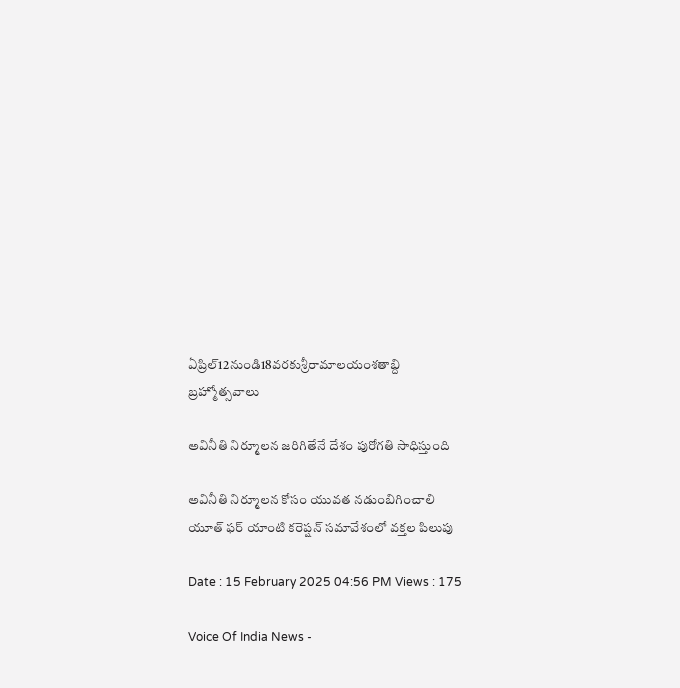ఏప్రిల్12నుండి18వరకుశ్రీరామాలయంశతాబ్ది బ్రహ్మోత్సవాలు

అవినీతి నిర్మూలన జరిగితేనే దేశం పురోగతి సాధిస్తుంది

అవినీతి నిర్మూలన కోసం యువత నడుంబిగించాలి యూత్ ఫర్ యాంటి కరెప్షన్ సమావేశంలో వక్తల పిలుపు

Date : 15 February 2025 04:56 PM Views : 175

Voice Of India News -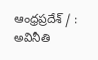ఆంధ్రప్రదేశ్ / : అవినీతి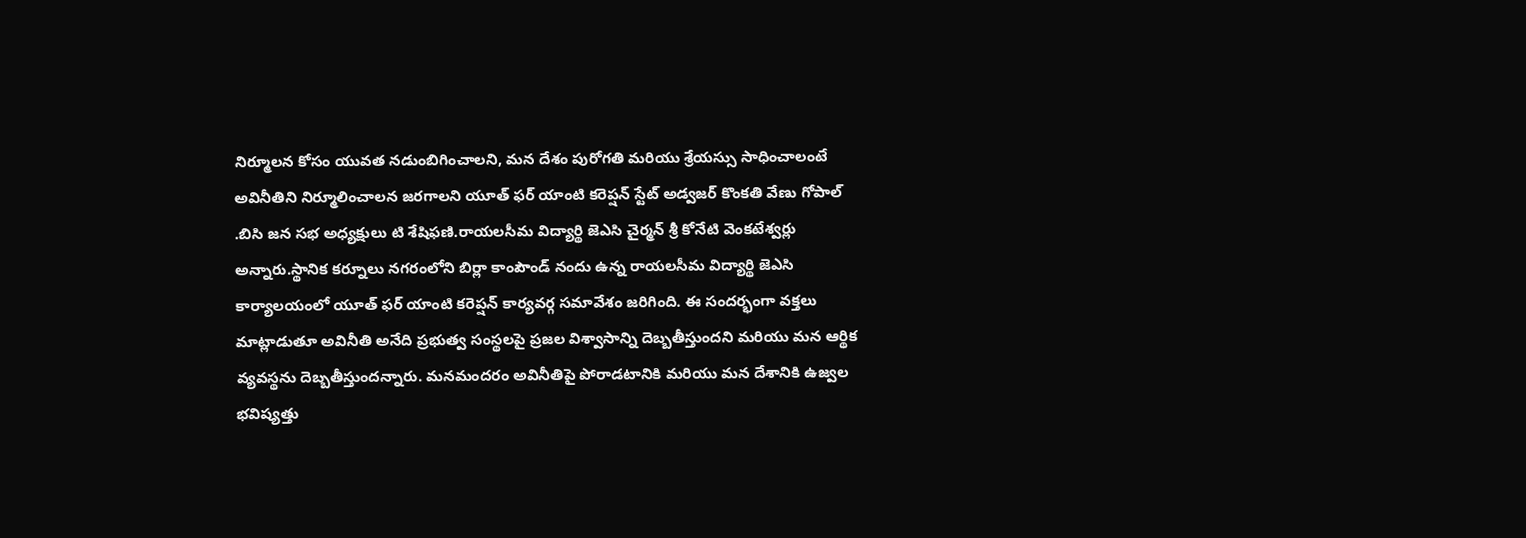నిర్మూలన కోసం యువత నడుంబిగించాలని, మన దేశం పురోగతి మరియు శ్రేయస్సు సాధించాలంటే అవినీతిని నిర్మూలించాలన జరగాలని యూత్ ఫర్ యాంటి కరెప్షన్ స్టేట్ అడ్వజర్ కొంకతి వేణు గోపాల్ .బిసి జన సభ అధ్యక్షులు టి శేషిఫణి.రాయలసీమ విద్యార్థి జెఎసి చైర్మన్ శ్రీ కోనేటి వెంకటేశ్వర్లు అన్నారు.స్థానిక కర్నూలు నగరంలోని బిర్లా కాంపౌండ్ నందు ఉన్న రాయలసీమ విద్యార్థి జెఎసి కార్యాలయంలో యూత్ ఫర్ యాంటి కరెప్షన్ కార్యవర్గ సమావేశం జరిగింది. ఈ సందర్భంగా వక్తలు మాట్లాడుతూ అవినీతి అనేది ప్రభుత్వ సంస్థలపై ప్రజల విశ్వాసాన్ని దెబ్బతీస్తుందని మరియు మన ఆర్థిక వ్యవస్థను దెబ్బతీస్తుందన్నారు. మనమందరం అవినీతిపై పోరాడటానికి మరియు మన దేశానికి ఉజ్వల భవిష్యత్తు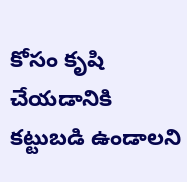కోసం కృషి చేయడానికి కట్టుబడి ఉండాలని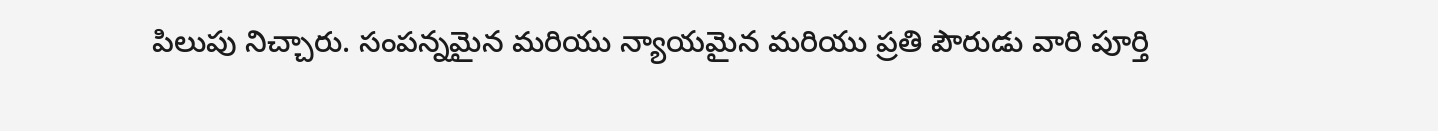పిలుపు నిచ్చారు. సంపన్నమైన మరియు న్యాయమైన మరియు ప్రతి పౌరుడు వారి పూర్తి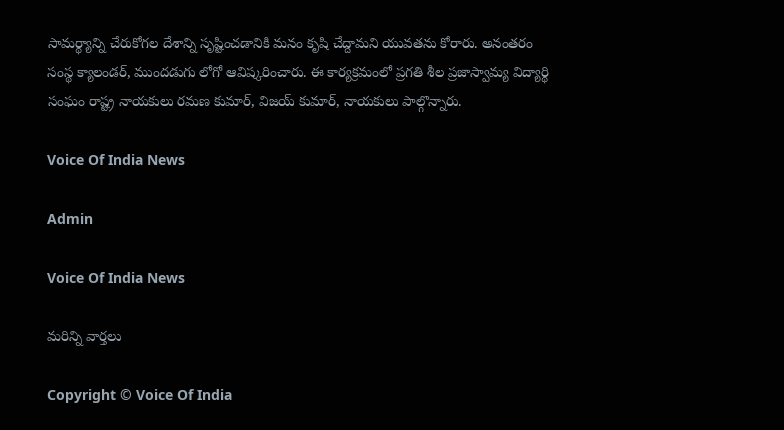సామర్థ్యాన్ని చేరుకోగల దేశాన్ని సృష్టించడానికి మనం కృషి చేద్దామని యువతను కోరారు. అనంతరం సంస్థ క్యాలండర్, ముందడుగు లోగో ఆవిష్కరించారు. ఈ కార్యక్రమంలో ప్రగతి శీల ప్రజాస్వామ్య విద్యార్థి సంఘం రాష్ట్ర నాయకులు రమణ కుమార్, విజయ్ కుమార్, నాయకులు పాల్గొన్నారు.

Voice Of India News

Admin

Voice Of India News

మరిన్ని వార్తలు

Copyright © Voice Of India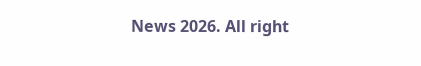News 2026. All right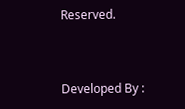Reserved.



Developed By :